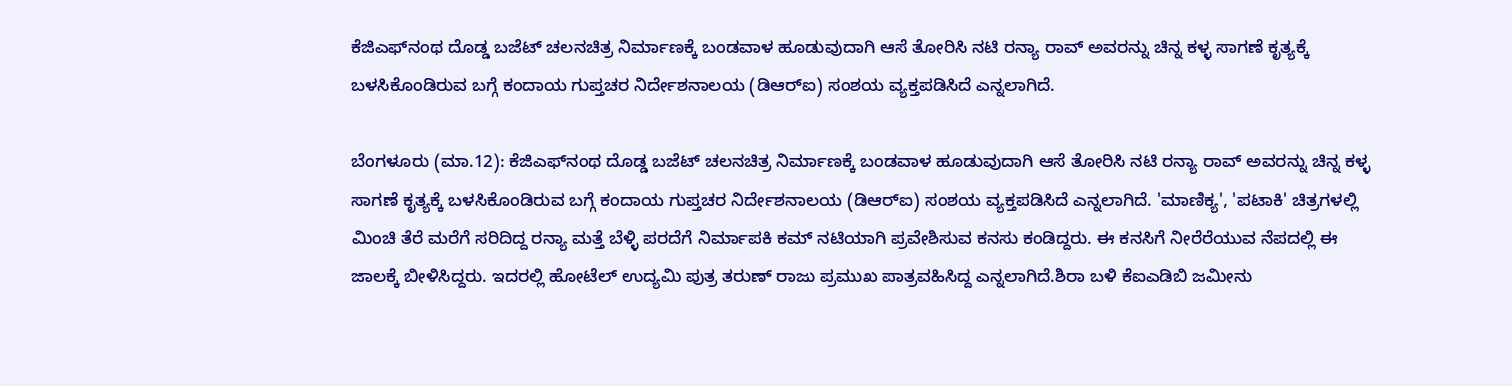ಕೆಜಿಎಫ್‌ನಂಥ ದೊಡ್ಡ ಬಜೆಟ್ ಚಲನಚಿತ್ರ ನಿರ್ಮಾಣಕ್ಕೆ ಬಂಡವಾಳ ಹೂಡುವುದಾಗಿ ಆಸೆ ತೋರಿಸಿ ನಟಿ ರನ್ಯಾ ರಾವ್ ಅವರನ್ನು ಚಿನ್ನ ಕಳ್ಳ ಸಾಗಣೆ ಕೃತ್ಯಕ್ಕೆ ಬಳಸಿಕೊಂಡಿರುವ ಬಗ್ಗೆ ಕಂದಾಯ ಗುಪ್ತಚರ ನಿರ್ದೇಶನಾಲಯ (ಡಿಆರ್‌ಐ) ಸಂಶಯ ವ್ಯಕ್ತಪಡಿಸಿದೆ ಎನ್ನಲಾಗಿದೆ.

ಬೆಂಗಳೂರು (ಮಾ.12): ಕೆಜಿಎಫ್‌ನಂಥ ದೊಡ್ಡ ಬಜೆಟ್ ಚಲನಚಿತ್ರ ನಿರ್ಮಾಣಕ್ಕೆ ಬಂಡವಾಳ ಹೂಡುವುದಾಗಿ ಆಸೆ ತೋರಿಸಿ ನಟಿ ರನ್ಯಾ ರಾವ್ ಅವರನ್ನು ಚಿನ್ನ ಕಳ್ಳ ಸಾಗಣೆ ಕೃತ್ಯಕ್ಕೆ ಬಳಸಿಕೊಂಡಿರುವ ಬಗ್ಗೆ ಕಂದಾಯ ಗುಪ್ತಚರ ನಿರ್ದೇಶನಾಲಯ (ಡಿಆರ್‌ಐ) ಸಂಶಯ ವ್ಯಕ್ತಪಡಿಸಿದೆ ಎನ್ನಲಾಗಿದೆ. 'ಮಾಣಿಕ್ಯ', 'ಪಟಾಕಿ' ಚಿತ್ರಗಳಲ್ಲಿ ಮಿಂಚಿ ತೆರೆ ಮರೆಗೆ ಸರಿದಿದ್ದ ರನ್ಯಾ ಮತ್ತೆ ಬೆಳ್ಳಿ ಪರದೆಗೆ ನಿರ್ಮಾಪಕಿ ಕಮ್ ನಟಿಯಾಗಿ ಪ್ರವೇಶಿಸುವ ಕನಸು ಕಂಡಿದ್ದರು. ಈ ಕನಸಿಗೆ ನೀರೆರೆಯುವ ನೆಪದಲ್ಲಿ ಈ ಜಾಲಕ್ಕೆ ಬೀಳಿಸಿದ್ದರು. ಇದರಲ್ಲಿ ಹೋಟೆಲ್ ಉದ್ಯಮಿ ಪುತ್ರ ತರುಣ್ ರಾಜು ಪ್ರಮುಖ ಪಾತ್ರವಹಿಸಿದ್ದ ಎನ್ನಲಾಗಿದೆ.ಶಿರಾ ಬಳಿ ಕೆಐಎಡಿಬಿ ಜಮೀನು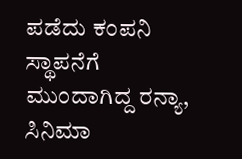ಪಡೆದು ಕಂಪನಿ ಸ್ಥಾಪನೆಗೆ ಮುಂದಾಗಿದ್ದ ರನ್ಯಾ, ಸಿನಿಮಾ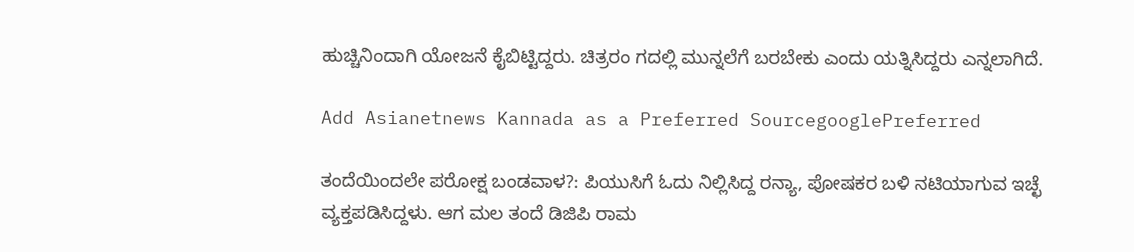ಹುಚ್ಚಿನಿಂದಾಗಿ ಯೋಜನೆ ಕೈಬಿಟ್ಟಿದ್ದರು. ಚಿತ್ರರಂ ಗದಲ್ಲಿ ಮುನ್ನಲೆಗೆ ಬರಬೇಕು ಎಂದು ಯತ್ನಿಸಿದ್ದರು ಎನ್ನಲಾಗಿದೆ.

Add Asianetnews Kannada as a Preferred SourcegooglePreferred

ತಂದೆಯಿಂದಲೇ ಪರೋಕ್ಷ ಬಂಡವಾಳ?: ಪಿಯುಸಿಗೆ ಓದು ನಿಲ್ಲಿಸಿದ್ದ ರನ್ಯಾ, ಪೋಷಕರ ಬಳಿ ನಟಿಯಾಗುವ ಇಚ್ಛೆ ವ್ಯಕ್ತಪಡಿಸಿದ್ದಳು. ಆಗ ಮಲ ತಂದೆ ಡಿಜಿಪಿ ರಾಮ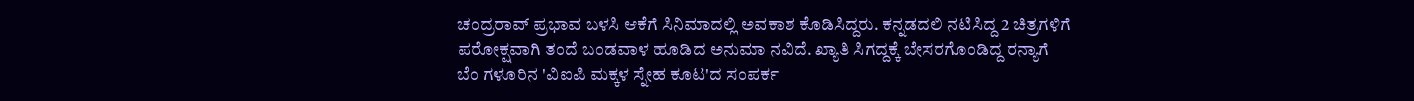ಚಂದ್ರರಾವ್ ಪ್ರಭಾವ ಬಳಸಿ ಆಕೆಗೆ ಸಿನಿಮಾದಲ್ಲಿ ಅವಕಾಶ ಕೊಡಿಸಿದ್ದರು. ಕನ್ನಡದಲಿ ನಟಿಸಿದ್ದ 2 ಚಿತ್ರಗಳಿಗೆ ಪರೋಕ್ಷವಾಗಿ ತಂದೆ ಬಂಡವಾಳ ಹೂಡಿದ ಅನುಮಾ ನವಿದೆ. ಖ್ಯಾತಿ ಸಿಗದ್ದಕ್ಕೆ ಬೇಸರಗೊಂಡಿದ್ದ ರನ್ಯಾಗೆ ಬೆಂ ಗಳೂರಿನ 'ವಿಐಪಿ ಮಕ್ಕಳ ಸ್ನೇಹ ಕೂಟ'ದ ಸಂಪರ್ಕ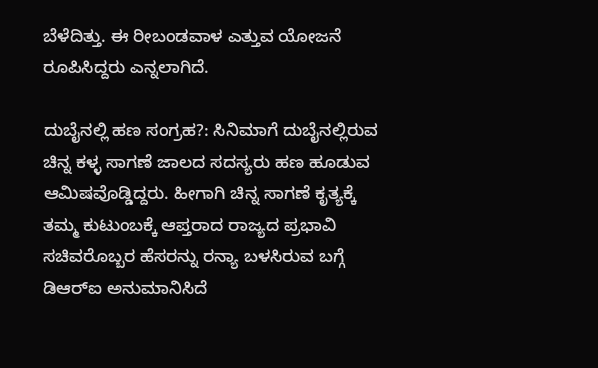ಬೆಳೆದಿತ್ತು. ಈ ರೀಬಂಡವಾಳ ಎತ್ತುವ ಯೋಜನೆ ರೂಪಿಸಿದ್ದರು ಎನ್ನಲಾಗಿದೆ.

ದುಬೈನಲ್ಲಿ ಹಣ ಸಂಗ್ರಹ?: ಸಿನಿಮಾಗೆ ದುಬೈನಲ್ಲಿರುವ ಚಿನ್ನ ಕಳ್ಳ ಸಾಗಣೆ ಜಾಲದ ಸದಸ್ಯರು ಹಣ ಹೂಡುವ ಆಮಿಷವೊಡ್ಡಿದ್ದರು. ಹೀಗಾಗಿ ಚಿನ್ನ ಸಾಗಣೆ ಕೃತ್ಯಕ್ಕೆ ತಮ್ಮ ಕುಟುಂಬಕ್ಕೆ ಆಪ್ತರಾದ ರಾಜ್ಯದ ಪ್ರಭಾವಿ ಸಚಿವರೊಬ್ಬರ ಹೆಸರನ್ನು ರನ್ಯಾ ಬಳಸಿರುವ ಬಗ್ಗೆ ಡಿಆರ್‌ಐ ಅನುಮಾನಿಸಿದೆ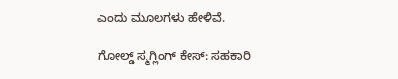ಎಂದು ಮೂಲಗಳು ಹೇಳಿವೆ.

ಗೋಲ್ಡ್ ಸ್ಮಗ್ಲಿಂಗ್ ಕೇಸ್‌: ಸಹಕಾರಿ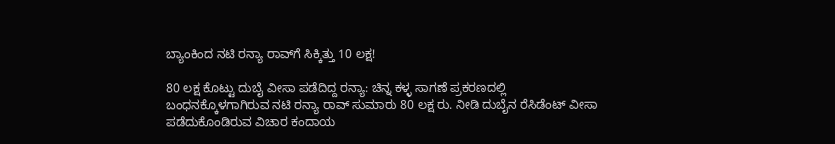ಬ್ಯಾಂಕಿಂದ ನಟಿ ರನ್ಯಾ ರಾವ್‌ಗೆ ಸಿಕ್ಕಿತ್ತು 10 ಲಕ್ಷ!

80 ಲಕ್ಷ ಕೊಟ್ಟು ದುಬೈ ವೀಸಾ ಪಡೆದಿದ್ದ ರನ್ಯಾ: ಚಿನ್ನ ಕಳ್ಳ ಸಾಗಣೆ ಪ್ರಕರಣದಲ್ಲಿ ಬಂಧನಕ್ಕೊಳಗಾಗಿರುವ ನಟಿ ರನ್ಯಾ ರಾವ್‌ ಸುಮಾರು 80 ಲಕ್ಷ ರು. ನೀಡಿ ದುಬೈನ ರೆಸಿಡೆಂಟ್‌ ವೀಸಾ ಪಡೆದುಕೊಂಡಿರುವ ವಿಚಾರ ಕಂದಾಯ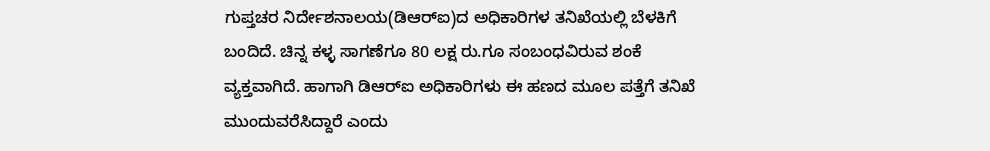ಗುಪ್ತಚರ ನಿರ್ದೇಶನಾಲಯ(ಡಿಆರ್‌ಐ)ದ ಅಧಿಕಾರಿಗಳ ತನಿಖೆಯಲ್ಲಿ ಬೆಳಕಿಗೆ ಬಂದಿದೆ. ಚಿನ್ನ ಕಳ್ಳ ಸಾಗಣೆಗೂ 80 ಲಕ್ಷ ರು.ಗೂ ಸಂಬಂಧವಿರುವ ಶಂಕೆ ವ್ಯಕ್ತವಾಗಿದೆ. ಹಾಗಾಗಿ ಡಿಆರ್‌ಐ ಅಧಿಕಾರಿಗಳು ಈ ಹಣದ ಮೂಲ ಪತ್ತೆಗೆ ತನಿಖೆ ಮುಂದುವರೆಸಿದ್ದಾರೆ ಎಂದು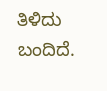ತಿಳಿದು ಬಂದಿದೆ.